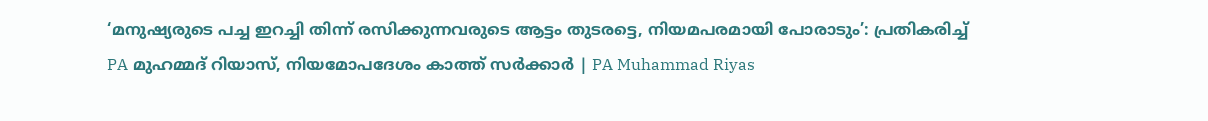‘മനുഷ്യരുടെ പച്ച ഇറച്ചി തിന്ന് രസിക്കുന്നവരുടെ ആട്ടം തുടരട്ടെ, നിയമപരമായി പോരാടും’: പ്രതികരിച്ച് PA മുഹമ്മദ് റിയാസ്, നിയമോപദേശം കാത്ത് സർക്കാർ | PA Muhammad Riyas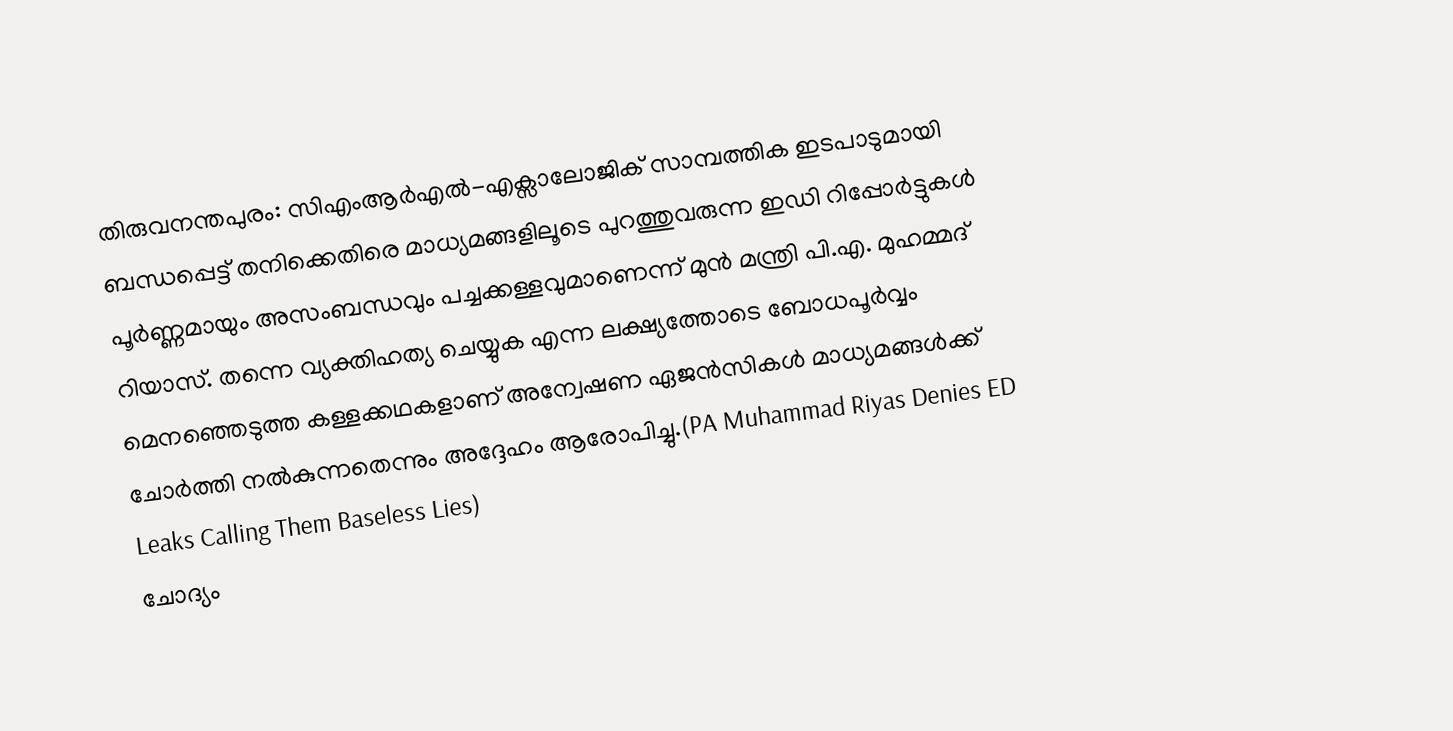തിരുവനന്തപുരം: സിഎംആർഎൽ-എക്സാലോജിക് സാമ്പത്തിക ഇടപാടുമായി ബന്ധപ്പെട്ട് തനിക്കെതിരെ മാധ്യമങ്ങളിലൂടെ പുറത്തുവരുന്ന ഇഡി റിപ്പോർട്ടുകൾ പൂർണ്ണമായും അസംബന്ധവും പച്ചക്കള്ളവുമാണെന്ന് മുൻ മന്ത്രി പി.എ. മുഹമ്മദ് റിയാസ്. തന്നെ വ്യക്തിഹത്യ ചെയ്യുക എന്ന ലക്ഷ്യത്തോടെ ബോധപൂർവ്വം മെനഞ്ഞെടുത്ത കള്ളക്കഥകളാണ് അന്വേഷണ ഏജൻസികൾ മാധ്യമങ്ങൾക്ക് ചോർത്തി നൽകുന്നതെന്നും അദ്ദേഹം ആരോപിച്ചു.(PA Muhammad Riyas Denies ED Leaks Calling Them Baseless Lies)
ചോദ്യം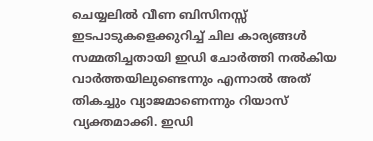ചെയ്യലിൽ വീണ ബിസിനസ്സ് ഇടപാടുകളെക്കുറിച്ച് ചില കാര്യങ്ങൾ സമ്മതിച്ചതായി ഇഡി ചോർത്തി നൽകിയ വാർത്തയിലുണ്ടെന്നും എന്നാൽ അത് തികച്ചും വ്യാജമാണെന്നും റിയാസ് വ്യക്തമാക്കി. ഇഡി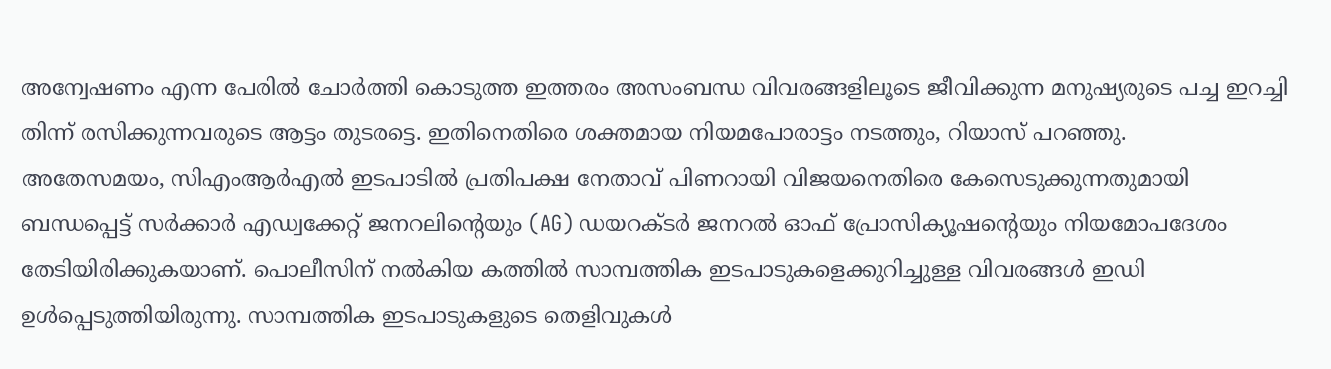അന്വേഷണം എന്ന പേരിൽ ചോർത്തി കൊടുത്ത ഇത്തരം അസംബന്ധ വിവരങ്ങളിലൂടെ ജീവിക്കുന്ന മനുഷ്യരുടെ പച്ച ഇറച്ചി തിന്ന് രസിക്കുന്നവരുടെ ആട്ടം തുടരട്ടെ. ഇതിനെതിരെ ശക്തമായ നിയമപോരാട്ടം നടത്തും, റിയാസ് പറഞ്ഞു.
അതേസമയം, സിഎംആർഎൽ ഇടപാടിൽ പ്രതിപക്ഷ നേതാവ് പിണറായി വിജയനെതിരെ കേസെടുക്കുന്നതുമായി ബന്ധപ്പെട്ട് സർക്കാർ എഡ്വക്കേറ്റ് ജനറലിന്റെയും (AG) ഡയറക്ടർ ജനറൽ ഓഫ് പ്രോസിക്യൂഷന്റെയും നിയമോപദേശം തേടിയിരിക്കുകയാണ്. പൊലീസിന് നൽകിയ കത്തിൽ സാമ്പത്തിക ഇടപാടുകളെക്കുറിച്ചുള്ള വിവരങ്ങൾ ഇഡി ഉൾപ്പെടുത്തിയിരുന്നു. സാമ്പത്തിക ഇടപാടുകളുടെ തെളിവുകൾ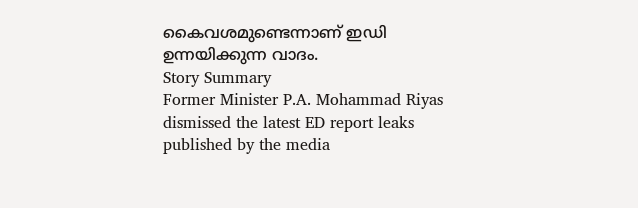കൈവശമുണ്ടെന്നാണ് ഇഡി ഉന്നയിക്കുന്ന വാദം.
Story Summary
Former Minister P.A. Mohammad Riyas dismissed the latest ED report leaks published by the media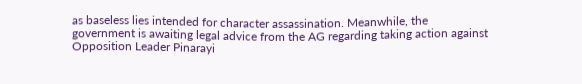as baseless lies intended for character assassination. Meanwhile, the government is awaiting legal advice from the AG regarding taking action against Opposition Leader Pinarayi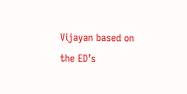Vijayan based on the ED’s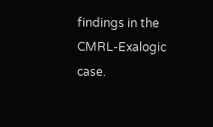findings in the CMRL-Exalogic case.